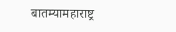बातम्यामहाराष्ट्र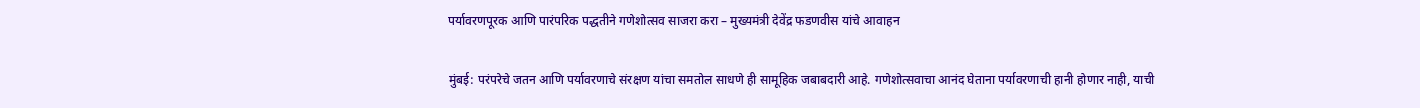पर्यावरणपूरक आणि पारंपरिक पद्धतीने गणेशोत्सव साजरा करा – मुख्यमंत्री देवेंद्र फडणवीस यांचे आवाहन

मुंबई: परंपरेचे जतन आणि पर्यावरणाचे संरक्षण यांचा समतोल साधणे ही सामूहिक जबाबदारी आहे. गणेशोत्सवाचा आनंद घेताना पर्यावरणाची हानी होणार नाही, याची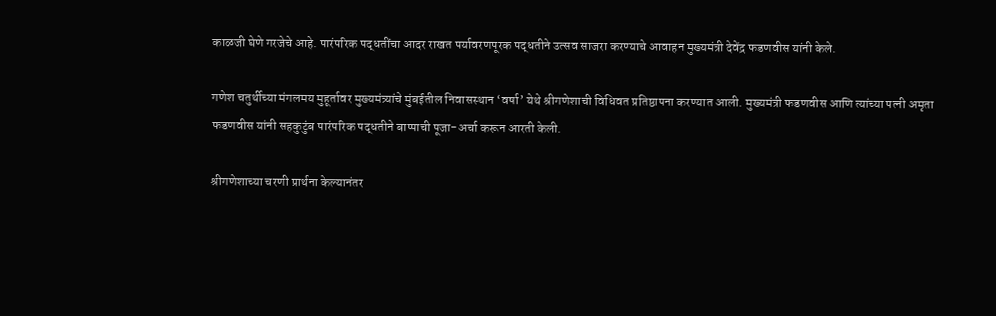काळजी घेणे गरजेचे आहे. पारंपरिक पद्धतींचा आदर राखत पर्यावरणपूरक पद्धतीने उत्सव साजरा करण्याचे आवाहन मुख्यमंत्री देवेंद्र फडणवीस यांनी केले.

गणेश चतुर्थीच्या मंगलमय मुहूर्तावर मुख्यमंत्र्यांचे मुंबईतील निवासस्थान ‘वर्षा’ येथे श्रीगणेशाची विधिवत प्रतिष्ठापना करण्यात आली. मुख्यमंत्री फडणवीस आणि त्यांच्या पत्नी अमृता फडणवीस यांनी सहकुटुंब पारंपरिक पद्धतीने बाप्पाची पूजा-अर्चा करून आरती केली.

श्रीगणेशाच्या चरणी प्रार्थना केल्यानंतर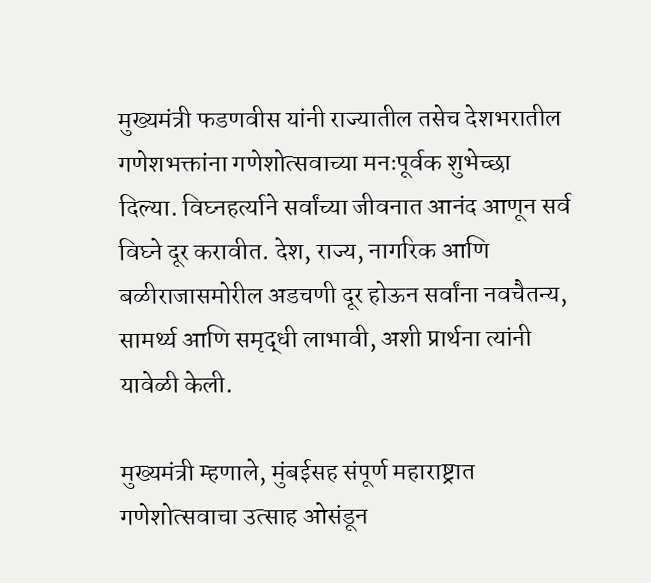मुख्यमंत्री फडणवीस यांनी राज्यातील तसेच देशभरातील गणेशभक्तांना गणेशोत्सवाच्या मनःपूर्वक शुभेच्छा दिल्या. विघ्नहर्त्याने सर्वांच्या जीवनात आनंद आणून सर्व विघ्ने दूर करावीत. देश, राज्य, नागरिक आणि बळीराजासमोरील अडचणी दूर होऊन सर्वांना नवचैतन्य, सामर्थ्य आणि समृद्धी लाभावी, अशी प्रार्थना त्यांनी यावेळी केली.

मुख्यमंत्री म्हणाले, मुंबईसह संपूर्ण महाराष्ट्रात गणेशोत्सवाचा उत्साह ओसंडून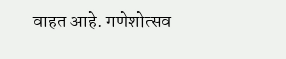वाहत आहे. गणेशोत्सव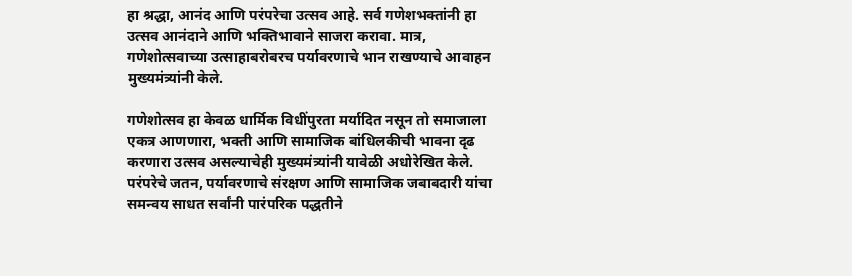हा श्रद्धा, आनंद आणि परंपरेचा उत्सव आहे. सर्व गणेशभक्तांनी हा उत्सव आनंदाने आणि भक्तिभावाने साजरा करावा. मात्र, गणेशोत्सवाच्या उत्साहाबरोबरच पर्यावरणाचे भान राखण्याचे आवाहन मुख्यमंत्र्यांनी केले.

गणेशोत्सव हा केवळ धार्मिक विधींपुरता मर्यादित नसून तो समाजाला एकत्र आणणारा, भक्ती आणि सामाजिक बांधिलकीची भावना दृढ करणारा उत्सव असल्याचेही मुख्यमंत्र्यांनी यावेळी अधोरेखित केले. परंपरेचे जतन, पर्यावरणाचे संरक्षण आणि सामाजिक जबाबदारी यांचा समन्वय साधत सर्वांनी पारंपरिक पद्धतीने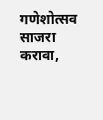गणेशोत्सव साजरा करावा,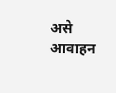असे आवाहन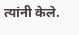त्यांनी केले.